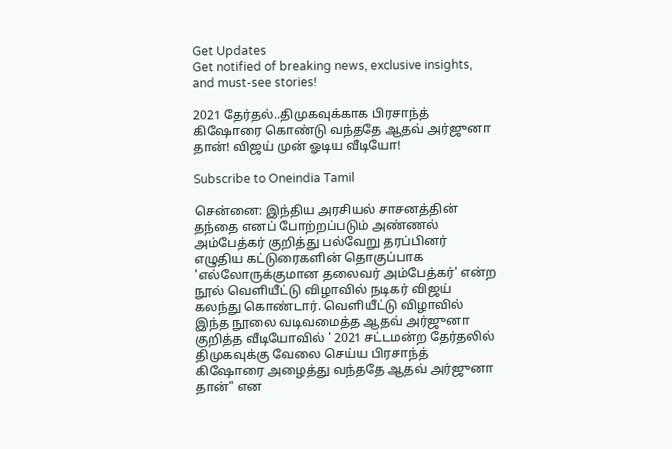Get Updates
Get notified of breaking news, exclusive insights, and must-see stories!

2021 தேர்தல்..திமுகவுக்காக பிரசாந்த் கிஷோரை கொண்டு வந்ததே ஆதவ் அர்ஜுனா தான்! விஜய் முன் ஓடிய வீடியோ!

Subscribe to Oneindia Tamil

சென்னை: இந்திய அரசியல் சாசனத்தின் தந்தை எனப் போற்றப்படும் அண்ணல் அம்பேத்கர் குறித்து பல்வேறு தரப்பினர் எழுதிய கட்டுரைகளின் தொகுப்பாக 'எல்லோருக்குமான தலைவர் அம்பேத்கர்' என்ற நூல் வெளியீட்டு விழாவில் நடிகர் விஜய் கலந்து கொண்டார். வெளியீட்டு விழாவில் இந்த நூலை வடிவமைத்த ஆதவ் அர்ஜுனா குறித்த வீடியோவில் ' 2021 சட்டமன்ற தேர்தலில் திமுகவுக்கு வேலை செய்ய பிரசாந்த் கிஷோரை அழைத்து வந்ததே ஆதவ் அர்ஜுனா தான்" என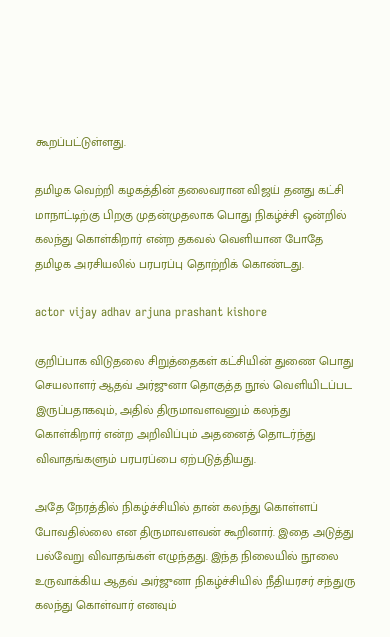கூறப்பட்டுள்ளது.

தமிழக வெற்றி கழகத்தின் தலைவரான விஜய் தனது கட்சி மாநாட்டிற்கு பிறகு முதன்முதலாக பொது நிகழ்ச்சி ஒன்றில் கலந்து கொள்கிறார் என்ற தகவல் வெளியான போதே தமிழக அரசியலில் பரபரப்பு தொற்றிக் கொண்டது.

actor vijay adhav arjuna prashant kishore

குறிப்பாக விடுதலை சிறுத்தைகள் கட்சியின் துணை பொது செயலாளர் ஆதவ் அர்ஜுனா தொகுத்த நூல் வெளியிடப்பட இருப்பதாகவும், அதில் திருமாவளவனும் கலந்து கொள்கிறார் என்ற அறிவிப்பும் அதனைத் தொடர்ந்து விவாதங்களும் பரபரப்பை ஏற்படுத்தியது.

அதே நேரத்தில் நிகழ்ச்சியில் தான் கலந்து கொள்ளப் போவதில்லை என திருமாவளவன் கூறினார். இதை அடுத்து பல்வேறு விவாதங்கள் எழுந்தது. இந்த நிலையில் நூலை உருவாக்கிய ஆதவ் அர்ஜுனா நிகழ்ச்சியில் நீதியரசர் சந்துரு கலந்து கொள்வார் எனவும்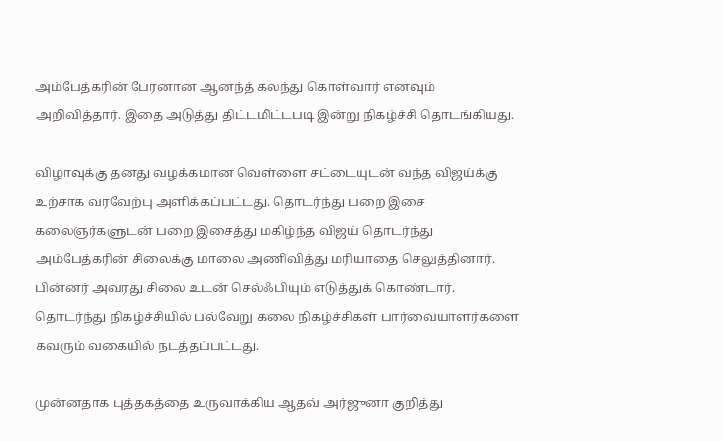அம்பேத்கரின் பேரனான ஆனந்த் கலந்து கொள்வார் எனவும் அறிவித்தார். இதை அடுத்து திட்டமிட்டபடி இன்று நிகழ்ச்சி தொடங்கியது.

விழாவுக்கு தனது வழக்கமான வெள்ளை சட்டையுடன் வந்த விஜய்க்கு உற்சாக வரவேற்பு அளிக்கப்பட்டது. தொடர்ந்து பறை இசை கலைஞர்களுடன் பறை இசைத்து மகிழ்ந்த விஜய் தொடர்ந்து அம்பேத்கரின் சிலைக்கு மாலை அணிவித்து மரியாதை செலுத்தினார். பின்னர் அவரது சிலை உடன் செல்ஃபியும் எடுத்துக் கொண்டார். தொடர்ந்து நிகழ்ச்சியில் பல்வேறு கலை நிகழ்ச்சிகள் பார்வையாளர்களை கவரும் வகையில் நடத்தப்பட்டது.

முன்னதாக புத்தகத்தை உருவாக்கிய ஆதவ் அர்ஜுனா குறித்து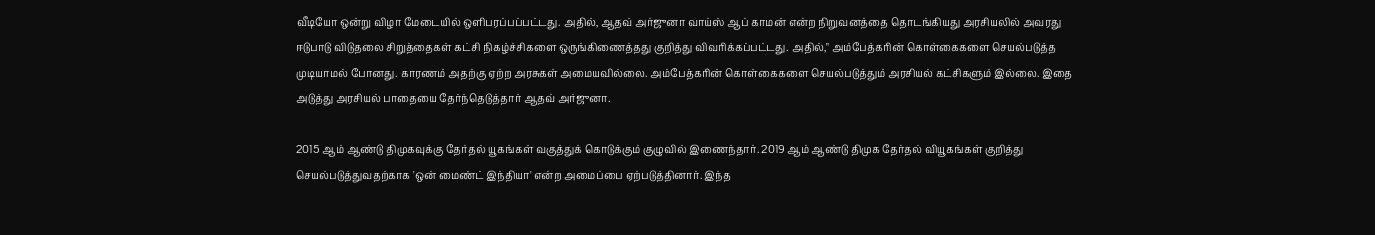வீடியோ ஒன்று விழா மேடையில் ஒளிபரப்பப்பட்டது. அதில், ஆதவ் அர்ஜுனா வாய்ஸ் ஆப் காமன் என்ற நிறுவனத்தை தொடங்கியது அரசியலில் அவரது ஈடுபாடு விடுதலை சிறுத்தைகள் கட்சி நிகழ்ச்சிகளை ஒருங்கிணைத்தது குறித்து விவரிக்கப்பட்டது. அதில்," அம்பேத்கரின் கொள்கைகளை செயல்படுத்த முடியாமல் போனது. காரணம் அதற்கு ஏற்ற அரசுகள் அமையவில்லை. அம்பேத்கரின் கொள்கைகளை செயல்படுத்தும் அரசியல் கட்சிகளும் இல்லை. இதை அடுத்து அரசியல் பாதையை தேர்ந்தெடுத்தார் ஆதவ் அர்ஜுனா.

2015 ஆம் ஆண்டு திமுகவுக்கு தேர்தல் யூகங்கள் வகுத்துக் கொடுக்கும் குழுவில் இணைந்தார். 2019 ஆம் ஆண்டு திமுக தேர்தல் வியூகங்கள் குறித்து செயல்படுத்துவதற்காக 'ஒன் மைண்ட் இந்தியா' என்ற அமைப்பை ஏற்படுத்தினார். இந்த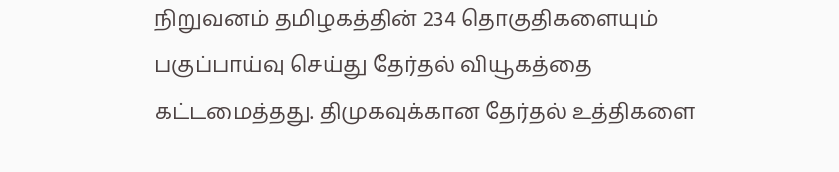நிறுவனம் தமிழகத்தின் 234 தொகுதிகளையும் பகுப்பாய்வு செய்து தேர்தல் வியூகத்தை கட்டமைத்தது. திமுகவுக்கான தேர்தல் உத்திகளை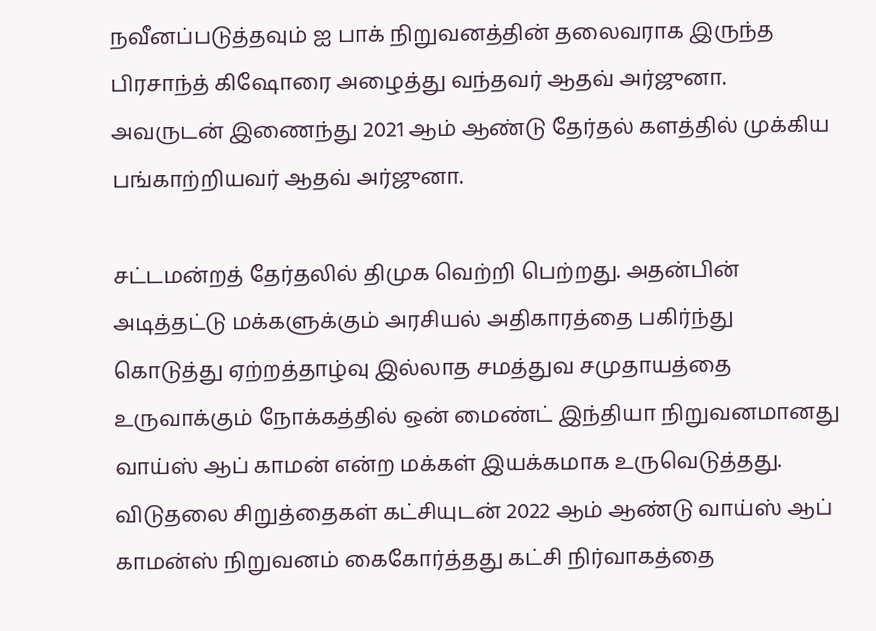நவீனப்படுத்தவும் ஐ பாக் நிறுவனத்தின் தலைவராக இருந்த பிரசாந்த் கிஷோரை அழைத்து வந்தவர் ஆதவ் அர்ஜுனா. அவருடன் இணைந்து 2021 ஆம் ஆண்டு தேர்தல் களத்தில் முக்கிய பங்காற்றியவர் ஆதவ் அர்ஜுனா.

சட்டமன்றத் தேர்தலில் திமுக வெற்றி பெற்றது. அதன்பின் அடித்தட்டு மக்களுக்கும் அரசியல் அதிகாரத்தை பகிர்ந்து கொடுத்து ஏற்றத்தாழ்வு இல்லாத சமத்துவ சமுதாயத்தை உருவாக்கும் நோக்கத்தில் ஒன் மைண்ட் இந்தியா நிறுவனமானது வாய்ஸ் ஆப் காமன் என்ற மக்கள் இயக்கமாக உருவெடுத்தது. விடுதலை சிறுத்தைகள் கட்சியுடன் 2022 ஆம் ஆண்டு வாய்ஸ் ஆப் காமன்ஸ் நிறுவனம் கைகோர்த்தது கட்சி நிர்வாகத்தை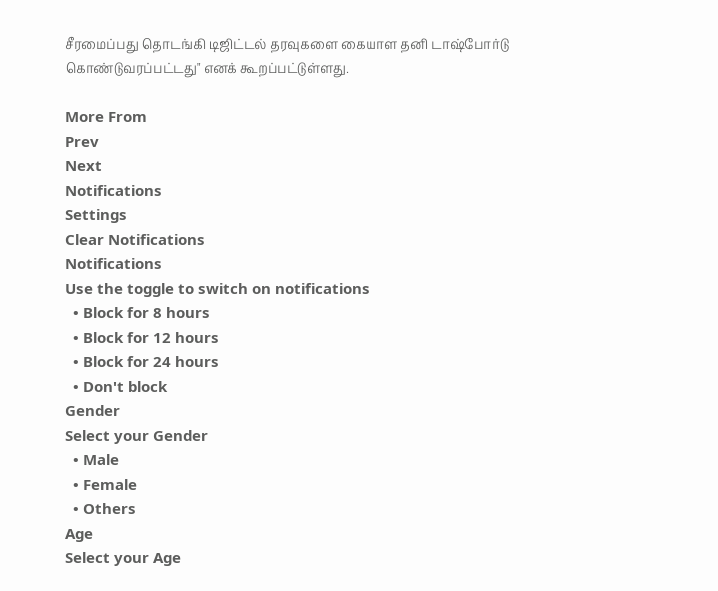சீரமைப்பது தொடங்கி டிஜிட்டல் தரவுகளை கையாள தனி டாஷ்போர்டு கொண்டுவரப்பட்டது" எனக் கூறப்பட்டுள்ளது.

More From
Prev
Next
Notifications
Settings
Clear Notifications
Notifications
Use the toggle to switch on notifications
  • Block for 8 hours
  • Block for 12 hours
  • Block for 24 hours
  • Don't block
Gender
Select your Gender
  • Male
  • Female
  • Others
Age
Select your Age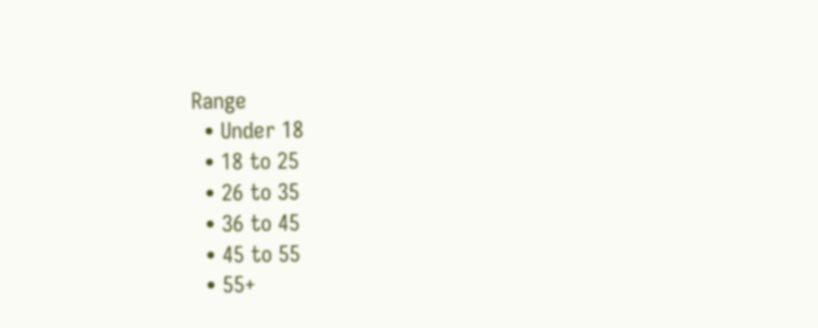Range
  • Under 18
  • 18 to 25
  • 26 to 35
  • 36 to 45
  • 45 to 55
  • 55+